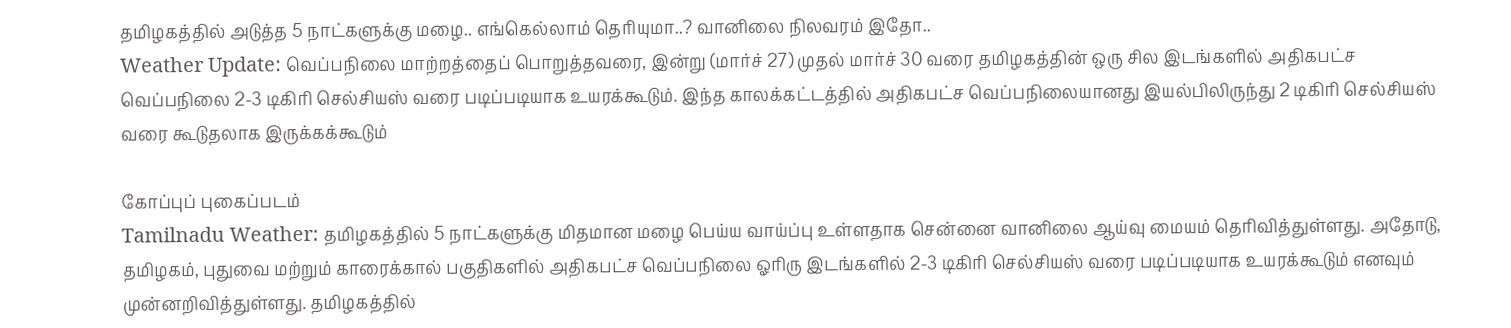தமிழகத்தில் அடுத்த 5 நாட்களுக்கு மழை.. எங்கெல்லாம் தெரியுமா..? வானிலை நிலவரம் இதோ..
Weather Update: வெப்பநிலை மாற்றத்தைப் பொறுத்தவரை, இன்று (மார்ச் 27) முதல் மார்ச் 30 வரை தமிழகத்தின் ஒரு சில இடங்களில் அதிகபட்ச வெப்பநிலை 2-3 டிகிரி செல்சியஸ் வரை படிப்படியாக உயரக்கூடும். இந்த காலக்கட்டத்தில் அதிகபட்ச வெப்பநிலையானது இயல்பிலிருந்து 2 டிகிரி செல்சியஸ் வரை கூடுதலாக இருக்கக்கூடும்

கோப்புப் புகைப்படம்
Tamilnadu Weather: தமிழகத்தில் 5 நாட்களுக்கு மிதமான மழை பெய்ய வாய்ப்பு உள்ளதாக சென்னை வானிலை ஆய்வு மையம் தெரிவித்துள்ளது. அதோடு, தமிழகம், புதுவை மற்றும் காரைக்கால் பகுதிகளில் அதிகபட்ச வெப்பநிலை ஓரிரு இடங்களில் 2-3 டிகிரி செல்சியஸ் வரை படிப்படியாக உயரக்கூடும் எனவும் முன்னறிவித்துள்ளது. தமிழகத்தில்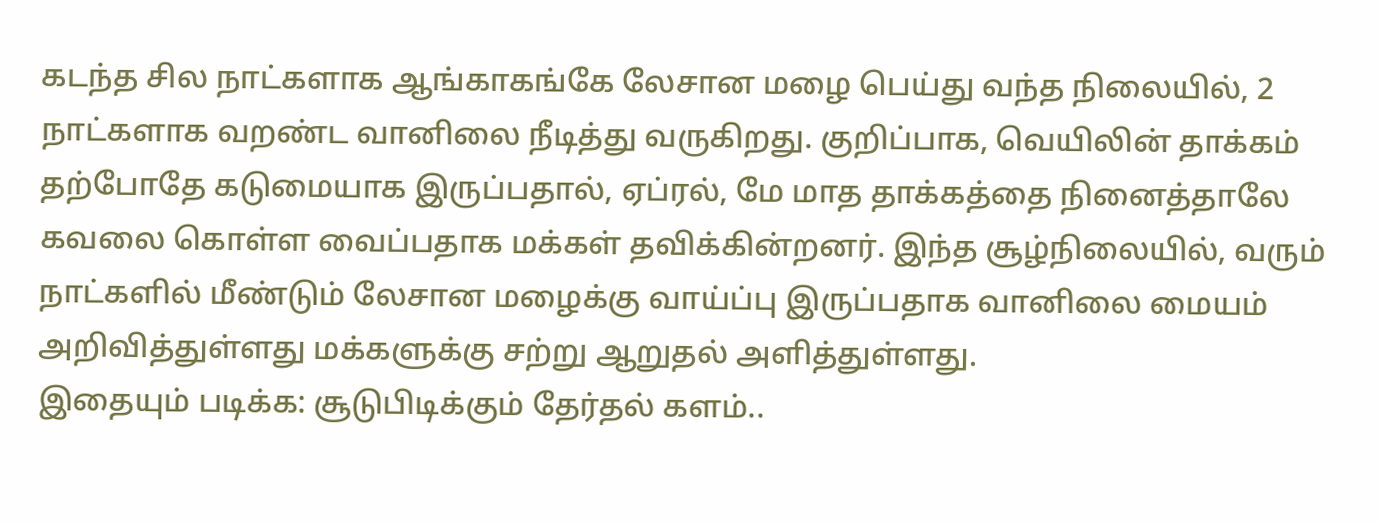கடந்த சில நாட்களாக ஆங்காகங்கே லேசான மழை பெய்து வந்த நிலையில், 2 நாட்களாக வறண்ட வானிலை நீடித்து வருகிறது. குறிப்பாக, வெயிலின் தாக்கம் தற்போதே கடுமையாக இருப்பதால், ஏப்ரல், மே மாத தாக்கத்தை நினைத்தாலே கவலை கொள்ள வைப்பதாக மக்கள் தவிக்கின்றனர். இந்த சூழ்நிலையில், வரும் நாட்களில் மீண்டும் லேசான மழைக்கு வாய்ப்பு இருப்பதாக வானிலை மையம் அறிவித்துள்ளது மக்களுக்கு சற்று ஆறுதல் அளித்துள்ளது.
இதையும் படிக்க: சூடுபிடிக்கும் தேர்தல் களம்..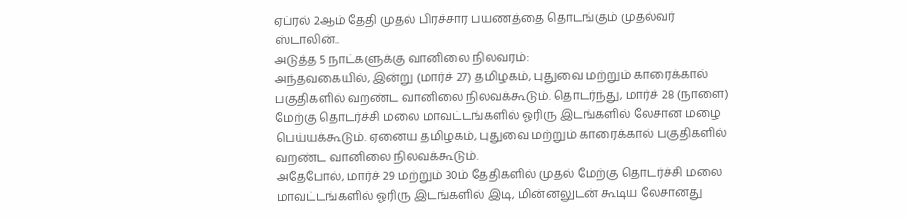ஏப்ரல் 2ஆம் தேதி முதல் பிரச்சார பயணத்தை தொடங்கும் முதல்வர் ஸ்டாலின்..
அடுத்த 5 நாட்களுக்கு வானிலை நிலவரம்:
அந்தவகையில், இன்று (மார்ச் 27) தமிழகம், புதுவை மற்றும் காரைக்கால் பகுதிகளில் வறண்ட வானிலை நிலவக்கூடும். தொடர்ந்து, மார்ச் 28 (நாளை) மேற்கு தொடர்ச்சி மலை மாவட்டங்களில் ஓரிரு இடங்களில் லேசான மழை பெய்யக்கூடும். ஏனைய தமிழகம், புதுவை மற்றும் காரைக்கால் பகுதிகளில் வறண்ட வானிலை நிலவக்கூடும்.
அதேபோல், மார்ச் 29 மற்றும் 30ம் தேதிகளில் முதல் மேற்கு தொடர்ச்சி மலை மாவட்டங்களில் ஓரிரு இடங்களில் இடி, மின்னலுடன் கூடிய லேசானது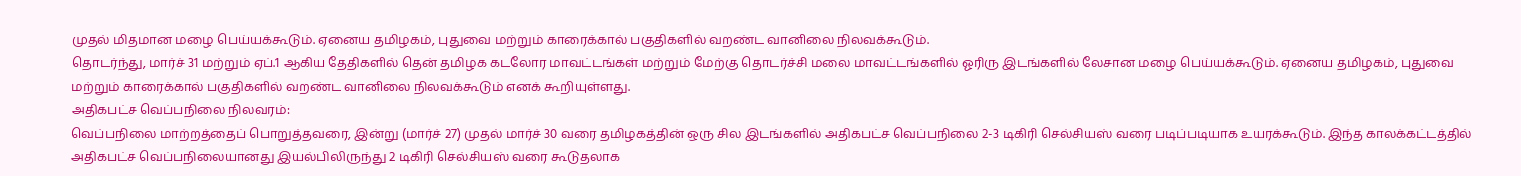முதல் மிதமான மழை பெய்யக்கூடும். ஏனைய தமிழகம், புதுவை மற்றும் காரைக்கால் பகுதிகளில் வறண்ட வானிலை நிலவக்கூடும்.
தொடர்ந்து, மார்ச் 31 மற்றும் ஏப்.1 ஆகிய தேதிகளில் தென் தமிழக கடலோர மாவட்டங்கள் மற்றும் மேற்கு தொடர்ச்சி மலை மாவட்டங்களில் ஓரிரு இடங்களில் லேசான மழை பெய்யக்கூடும். ஏனைய தமிழகம், புதுவை மற்றும் காரைக்கால் பகுதிகளில் வறண்ட வானிலை நிலவக்கூடும் எனக் கூறியுள்ளது.
அதிகபட்ச வெப்பநிலை நிலவரம்:
வெப்பநிலை மாற்றத்தைப் பொறுத்தவரை, இன்று (மார்ச் 27) முதல் மார்ச் 30 வரை தமிழகத்தின் ஒரு சில இடங்களில் அதிகபட்ச வெப்பநிலை 2-3 டிகிரி செல்சியஸ் வரை படிப்படியாக உயரக்கூடும். இந்த காலக்கட்டத்தில் அதிகபட்ச வெப்பநிலையானது இயல்பிலிருந்து 2 டிகிரி செல்சியஸ் வரை கூடுதலாக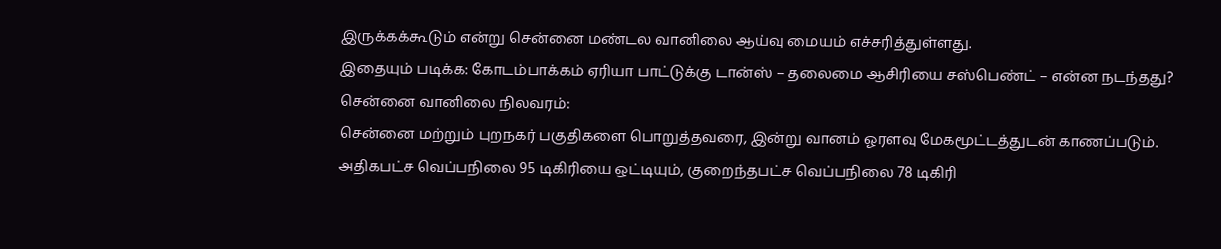இருக்கக்கூடும் என்று சென்னை மண்டல வானிலை ஆய்வு மையம் எச்சரித்துள்ளது.
இதையும் படிக்க: கோடம்பாக்கம் ஏரியா பாட்டுக்கு டான்ஸ் – தலைமை ஆசிரியை சஸ்பெண்ட் – என்ன நடந்தது?
சென்னை வானிலை நிலவரம்:
சென்னை மற்றும் புறநகர் பகுதிகளை பொறுத்தவரை, இன்று வானம் ஓரளவு மேகமூட்டத்துடன் காணப்படும். அதிகபட்ச வெப்பநிலை 95 டிகிரியை ஒட்டியும், குறைந்தபட்ச வெப்பநிலை 78 டிகிரி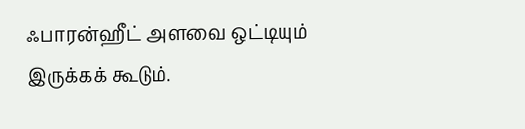ஃபாரன்ஹீட் அளவை ஒட்டியும் இருக்கக் கூடும்.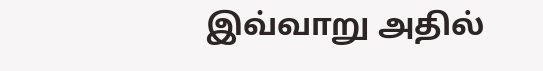இவ்வாறு அதில்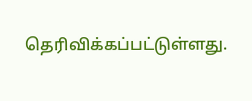தெரிவிக்கப்பட்டுள்ளது.